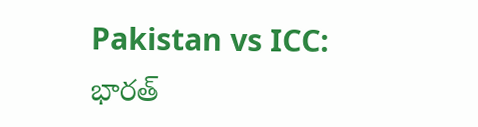Pakistan vs ICC: భారత్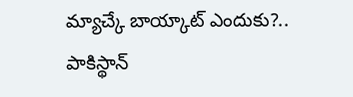మ్యాచ్కే బాయ్కాట్ ఎందుకు?.. పాకిస్థాన్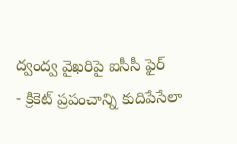ద్వంద్వ వైఖరిపై ఐసీసీ ఫైర్
- క్రికెట్ ప్రపంచాన్ని కుదిపేసేలా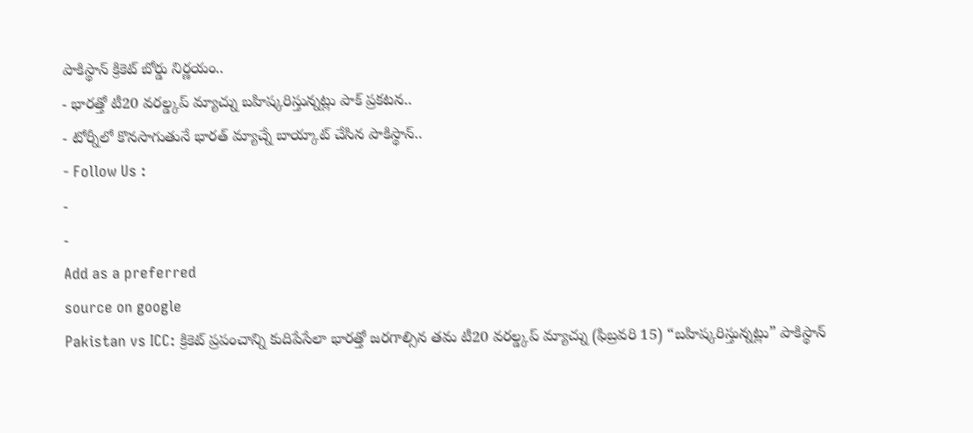పాకిస్థాన్ క్రికెట్ బోర్డు నిర్ణయం..
- భారత్తో టీ20 వరల్డ్కప్ మ్యాచ్ను బహిష్కరిస్తున్నట్లు పాక్ ప్రకటన..
- టోర్నీలో కొనసాగుతునే భారత్ మ్యాచ్నే బాయ్కాట్ చేసిన పాకిస్థాన్..
- Follow Us :
-
-
Add as a preferred
source on google
Pakistan vs ICC: క్రికెట్ ప్రపంచాన్ని కుదిపేసేలా భారత్తో జరగాల్సిన తమ టీ20 వరల్డ్కప్ మ్యాచ్ను (ఫిబ్రవరి 15) “బహిష్కరిస్తున్నట్లు” పాకిస్థాన్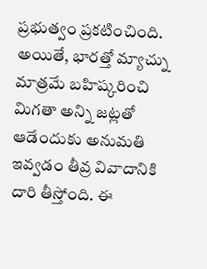ప్రభుత్వం ప్రకటించింది. అయితే, భారత్తో మ్యాచ్ను మాత్రమే బహిష్కరించి మిగతా అన్ని జట్లతో ఆడేందుకు అనుమతి ఇవ్వడం తీవ్ర వివాదానికి దారి తీస్తోంది. ఈ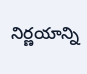నిర్ణయాన్ని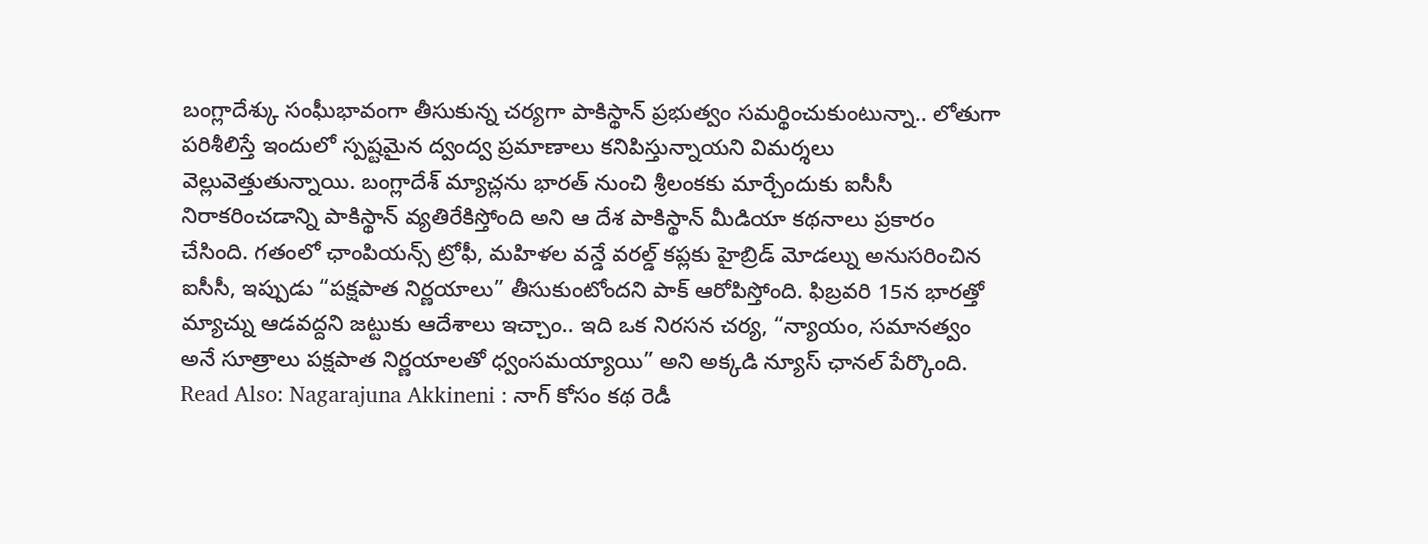బంగ్లాదేశ్కు సంఘీభావంగా తీసుకున్న చర్యగా పాకిస్థాన్ ప్రభుత్వం సమర్థించుకుంటున్నా.. లోతుగా పరిశీలిస్తే ఇందులో స్పష్టమైన ద్వంద్వ ప్రమాణాలు కనిపిస్తున్నాయని విమర్శలు వెల్లువెత్తుతున్నాయి. బంగ్లాదేశ్ మ్యాచ్లను భారత్ నుంచి శ్రీలంకకు మార్చేందుకు ఐసీసీ నిరాకరించడాన్ని పాకిస్థాన్ వ్యతిరేకిస్తోంది అని ఆ దేశ పాకిస్థాన్ మీడియా కథనాలు ప్రకారం చేసింది. గతంలో ఛాంపియన్స్ ట్రోఫీ, మహిళల వన్డే వరల్డ్ కప్లకు హైబ్రిడ్ మోడల్ను అనుసరించిన ఐసీసీ, ఇప్పుడు “పక్షపాత నిర్ణయాలు” తీసుకుంటోందని పాక్ ఆరోపిస్తోంది. ఫిబ్రవరి 15న భారత్తో మ్యాచ్ను ఆడవద్దని జట్టుకు ఆదేశాలు ఇచ్చాం.. ఇది ఒక నిరసన చర్య, “న్యాయం, సమానత్వం అనే సూత్రాలు పక్షపాత నిర్ణయాలతో ధ్వంసమయ్యాయి” అని అక్కడి న్యూస్ ఛానల్ పేర్కొంది.
Read Also: Nagarajuna Akkineni : నాగ్ కోసం కథ రెడీ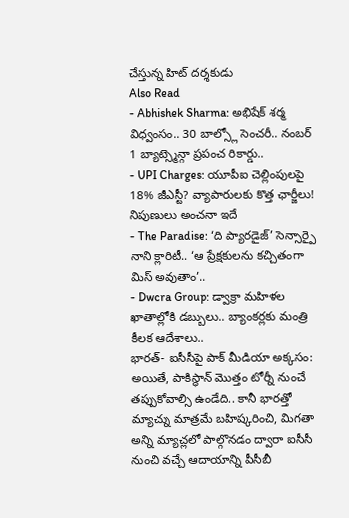చేస్తున్న హిట్ దర్శకుడు
Also Read
- Abhishek Sharma: అభిషేక్ శర్మ విధ్వంసం.. 30 బాల్స్లో సెంచరీ.. నంబర్ 1 బ్యాట్స్మెన్గా ప్రపంచ రికార్డు..
- UPI Charges: యూపీఐ చెల్లింపులపై 18% జీఎస్టీ? వ్యాపారులకు కొత్త ఛార్జీలు! నిపుణులు అంచనా ఇదే
- The Paradise: ‘ది ప్యారడైజ్’ సెన్సార్పై నాని క్లారిటీ.. ‘ఆ ప్రేక్షకులను కచ్చితంగా మిస్ అవుతాం’..
- Dwcra Group: డ్వాక్రా మహిళల ఖాతాల్లోకి డబ్బులు.. బ్యాంకర్లకు మంత్రి కీలక ఆదేశాలు..
భారత్- ఐసీసీపై పాక్ మీడియా అక్కసం:
అయితే, పాకిస్థాన్ మొత్తం టోర్నీ నుంచే తప్పుకోవాల్సి ఉండేది.. కానీ భారత్తో మ్యాచ్ను మాత్రమే బహిష్కరించి, మిగతా అన్ని మ్యాచ్లలో పాల్గొనడం ద్వారా ఐసీసీ నుంచి వచ్చే ఆదాయాన్ని పీసీబీ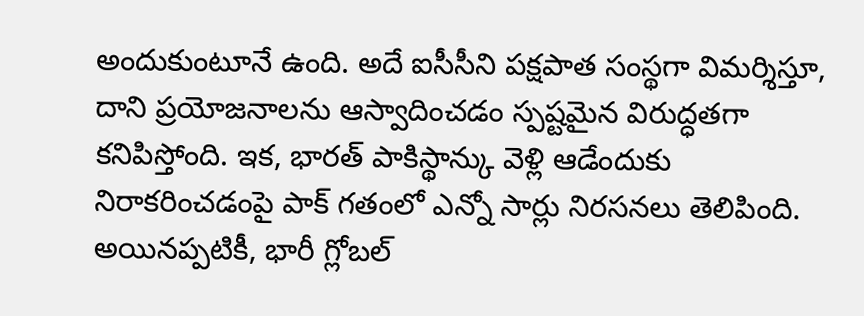అందుకుంటూనే ఉంది. అదే ఐసీసీని పక్షపాత సంస్థగా విమర్శిస్తూ, దాని ప్రయోజనాలను ఆస్వాదించడం స్పష్టమైన విరుద్ధతగా కనిపిస్తోంది. ఇక, భారత్ పాకిస్థాన్కు వెళ్లి ఆడేందుకు నిరాకరించడంపై పాక్ గతంలో ఎన్నో సార్లు నిరసనలు తెలిపింది. అయినప్పటికీ, భారీ గ్లోబల్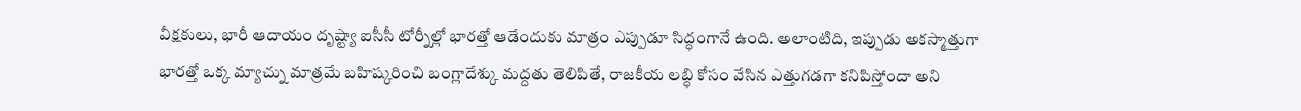వీక్షకులు, భారీ ఆదాయం దృష్ట్యా ఐసీసీ టోర్నీల్లో భారత్తో ఆడేందుకు మాత్రం ఎప్పుడూ సిద్ధంగానే ఉంది. అలాంటిది, ఇప్పుడు అకస్మాత్తుగా భారత్తో ఒక్క మ్యాచ్ను మాత్రమే బహిష్కరించి బంగ్లాదేశ్కు మద్దతు తెలిపితే, రాజకీయ లబ్ధి కోసం వేసిన ఎత్తుగడగా కనిపిస్తోందా అని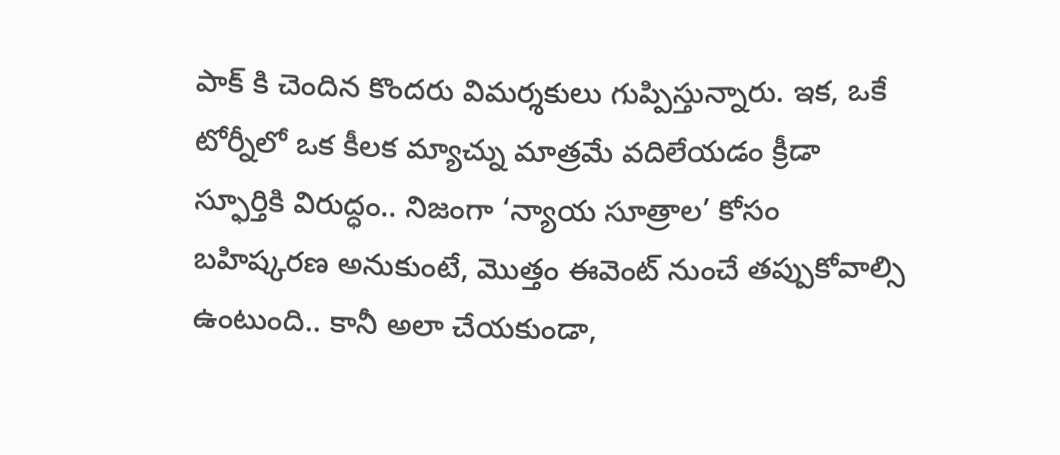పాక్ కి చెందిన కొందరు విమర్శకులు గుప్పిస్తున్నారు. ఇక, ఒకే టోర్నీలో ఒక కీలక మ్యాచ్ను మాత్రమే వదిలేయడం క్రీడా స్ఫూర్తికి విరుద్ధం.. నిజంగా ‘న్యాయ సూత్రాల’ కోసం బహిష్కరణ అనుకుంటే, మొత్తం ఈవెంట్ నుంచే తప్పుకోవాల్సి ఉంటుంది.. కానీ అలా చేయకుండా,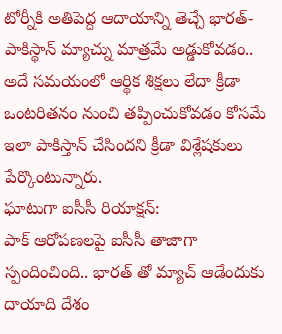టోర్నీకి అతిపెద్ద ఆదాయాన్ని తెచ్చే భారత్- పాకిస్థాన్ మ్యాచ్ను మాత్రమే అడ్డుకోవడం.. అదే సమయంలో ఆర్థిక శిక్షలు లేదా క్రీడా ఒంటరితనం నుంచి తప్పించుకోవడం కోసమే ఇలా పాకిస్తాన్ చేసిందని క్రీడా విశ్లేషకులు పేర్కొంటున్నారు.
ఘాటుగా ఐసీసీ రియాక్షన్:
పాక్ ఆరోపణలపై ఐసీసీ తాజాగా స్పందించింది.. భారత్ తో మ్యాచ్ ఆడేందుకు దాయాది దేశం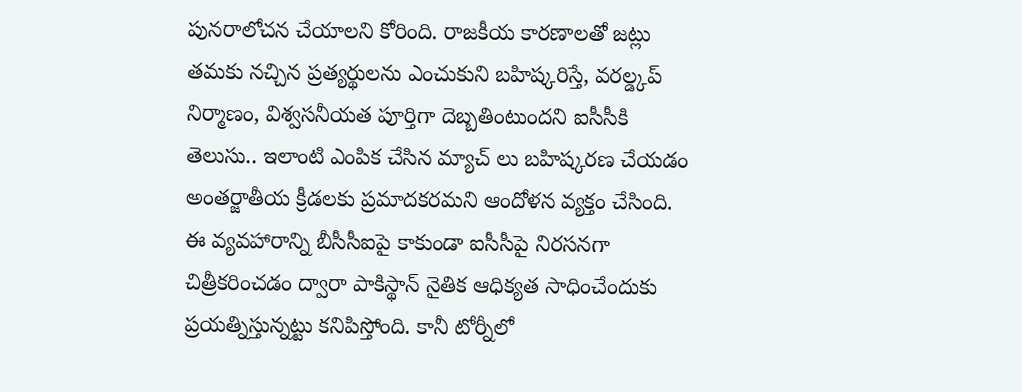పునరాలోచన చేయాలని కోరింది. రాజకీయ కారణాలతో జట్లు తమకు నచ్చిన ప్రత్యర్థులను ఎంచుకుని బహిష్కరిస్తే, వరల్డ్కప్ నిర్మాణం, విశ్వసనీయత పూర్తిగా దెబ్బతింటుందని ఐసీసీకి తెలుసు.. ఇలాంటి ఎంపిక చేసిన మ్యాచ్ లు బహిష్కరణ చేయడం అంతర్జాతీయ క్రీడలకు ప్రమాదకరమని ఆందోళన వ్యక్తం చేసింది. ఈ వ్యవహారాన్ని బీసీసీఐపై కాకుండా ఐసీసీపై నిరసనగా చిత్రీకరించడం ద్వారా పాకిస్థాన్ నైతిక ఆధిక్యత సాధించేందుకు ప్రయత్నిస్తున్నట్టు కనిపిస్తోంది. కానీ టోర్నీలో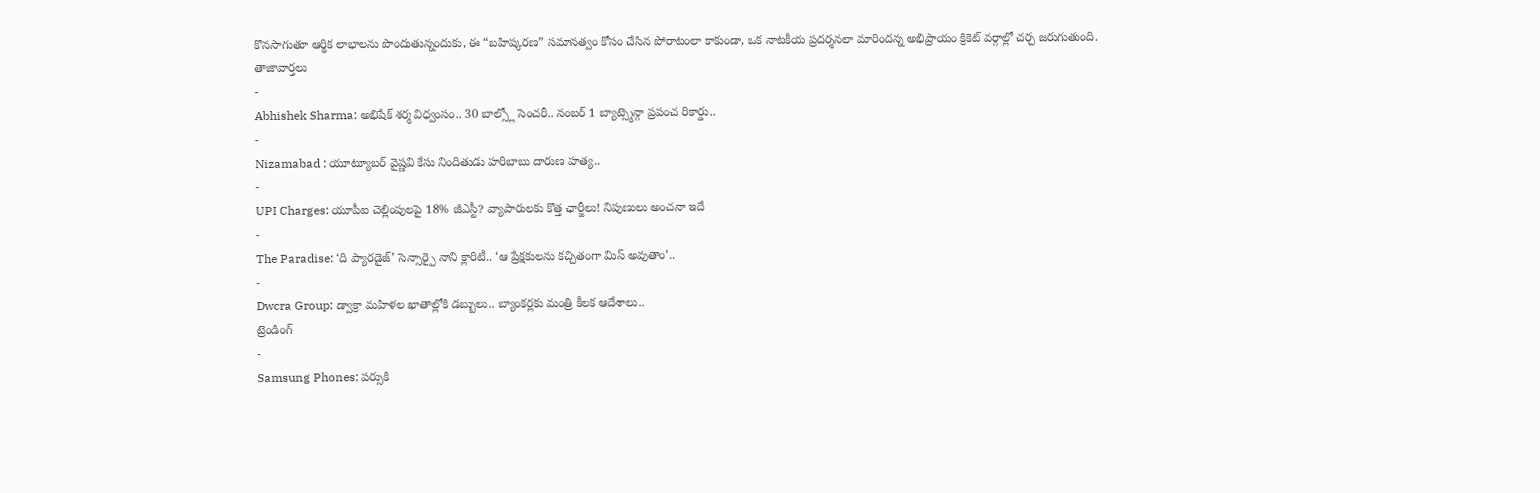కొనసాగుతూ ఆర్థిక లాభాలను పొందుతున్నందుకు, ఈ “బహిష్కరణ” సమానత్వం కోసం చేసిన పోరాటంలా కాకుండా, ఒక నాటకీయ ప్రదర్శనలా మారిందన్న అభిప్రాయం క్రికెట్ వర్గాల్లో చర్చ జరుగుతుంది.
తాజావార్తలు
-
Abhishek Sharma: అభిషేక్ శర్మ విధ్వంసం.. 30 బాల్స్లో సెంచరీ.. నంబర్ 1 బ్యాట్స్మెన్గా ప్రపంచ రికార్డు..
-
Nizamabad : యూట్యూబర్ వైష్ణవి కేసు నిందితుడు హరిబాబు దారుణ హత్య..
-
UPI Charges: యూపీఐ చెల్లింపులపై 18% జీఎస్టీ? వ్యాపారులకు కొత్త ఛార్జీలు! నిపుణులు అంచనా ఇదే
-
The Paradise: ‘ది ప్యారడైజ్’ సెన్సార్పై నాని క్లారిటీ.. ‘ఆ ప్రేక్షకులను కచ్చితంగా మిస్ అవుతాం’..
-
Dwcra Group: డ్వాక్రా మహిళల ఖాతాల్లోకి డబ్బులు.. బ్యాంకర్లకు మంత్రి కీలక ఆదేశాలు..
ట్రెండింగ్
-
Samsung Phones: పర్సుకి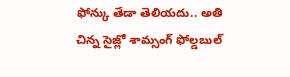ఫోన్కు తేడా తెలియదు.. అతి చిన్న సైజ్లో శామ్సంగ్ ఫోల్డబుల్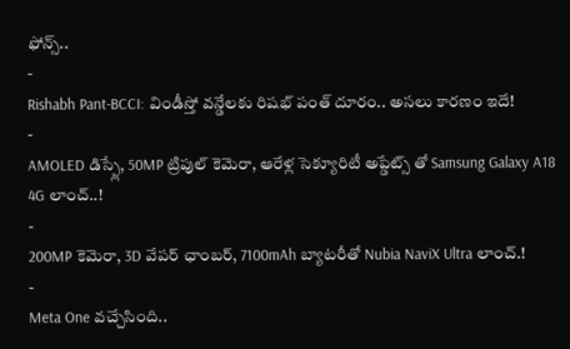ఫోన్స్..
-
Rishabh Pant-BCCI: విండీస్తో వన్డేలకు రిషభ్ పంత్ దూరం.. అసలు కారణం ఇదే!
-
AMOLED డిస్ప్లే, 50MP ట్రిపుల్ కెమెరా, ఆరేళ్ల సెక్యూరిటీ అప్డేట్స్ తో Samsung Galaxy A18 4G లాంచ్..!
-
200MP కెమెరా, 3D వేపర్ ఛాంబర్, 7100mAh బ్యాటరీతో Nubia NaviX Ultra లాంచ్.!
-
Meta One వచ్చేసింది..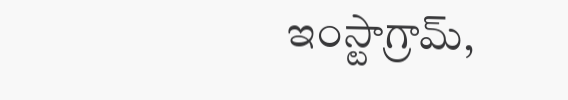ఇంస్టాగ్రామ్,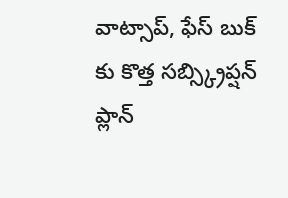వాట్సాప్, ఫేస్ బుక్ కు కొత్త సబ్స్క్రిప్షన్ ప్లాన్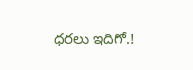ధరలు ఇదిగో.!